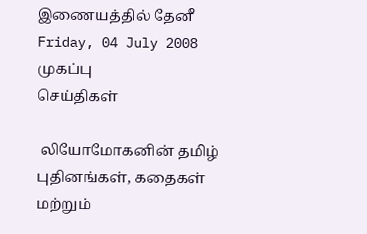இணையத்தில் தேனீ
Friday, 04 July 2008
முகப்பு
செய்திகள்

 லியோமோகனின் தமிழ் புதினங்கள், கதைகள் மற்றும்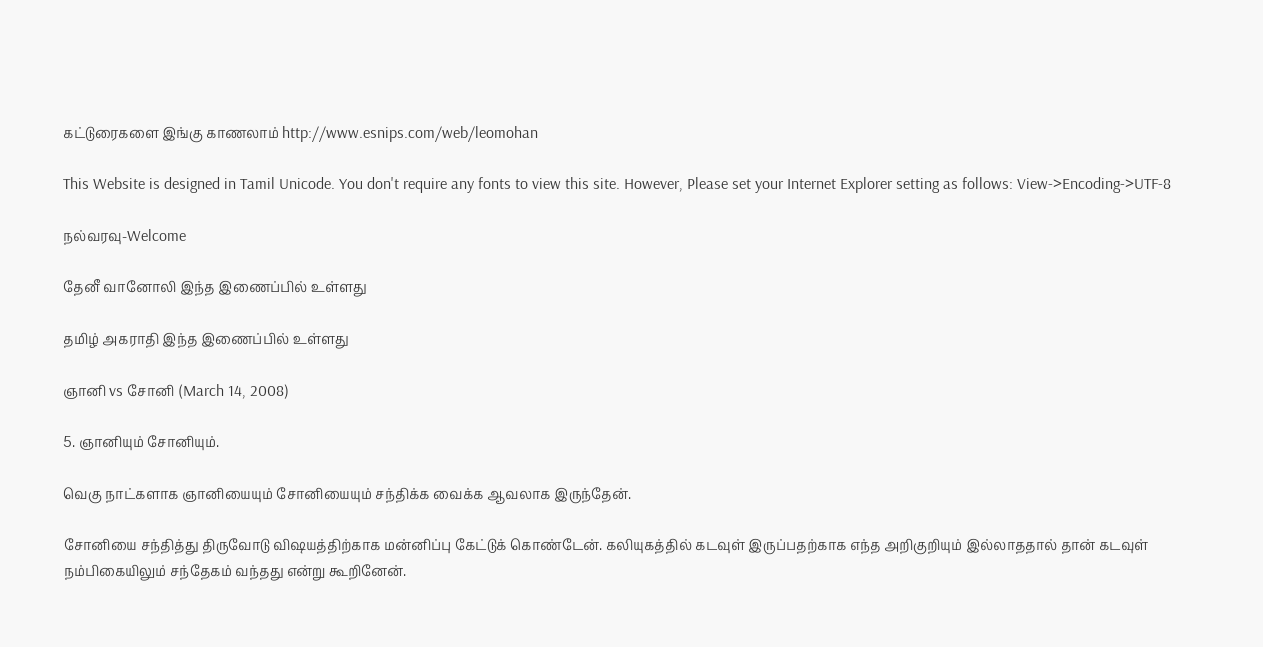கட்டுரைகளை இங்கு காணலாம் http://www.esnips.com/web/leomohan

This Website is designed in Tamil Unicode. You don't require any fonts to view this site. However, Please set your Internet Explorer setting as follows: View->Encoding->UTF-8

நல்வரவு-Welcome

தேனீ வானோலி இந்த இணைப்பில் உள்ளது

தமிழ் அகராதி இந்த இணைப்பில் உள்ளது

ஞானி vs சோனி (March 14, 2008)

5. ஞானியும் சோனியும்.

வெகு நாட்களாக ஞானியையும் சோனியையும் சந்திக்க வைக்க ஆவலாக இருந்தேன்.

சோனியை சந்தித்து திருவோடு விஷயத்திற்காக மன்னிப்பு கேட்டுக் கொண்டேன். கலியுகத்தில் கடவுள் இருப்பதற்காக எந்த அறிகுறியும் இல்லாததால் தான் கடவுள் நம்பிகையிலும் சந்தேகம் வந்தது என்று கூறினேன்.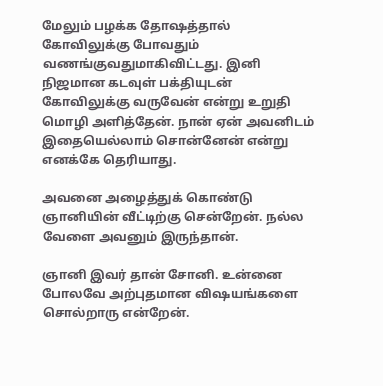மேலும் பழக்க தோஷத்தால் கோவிலுக்கு போவதும் வணங்குவதுமாகிவிட்டது. இனி நிஜமான கடவுள் பக்தியுடன் கோவிலுக்கு வருவேன் என்று உறுதி மொழி அளித்தேன். நான் ஏன் அவனிடம் இதையெல்லாம் சொன்னேன் என்று எனக்கே தெரியாது.

அவனை அழைத்துக் கொண்டு ஞானியின் வீட்டிற்கு சென்றேன். நல்ல வேளை அவனும் இருந்தான்.

ஞானி இவர் தான் சோனி. உன்னை போலவே அற்புதமான விஷயங்களை சொல்றாரு என்றேன்.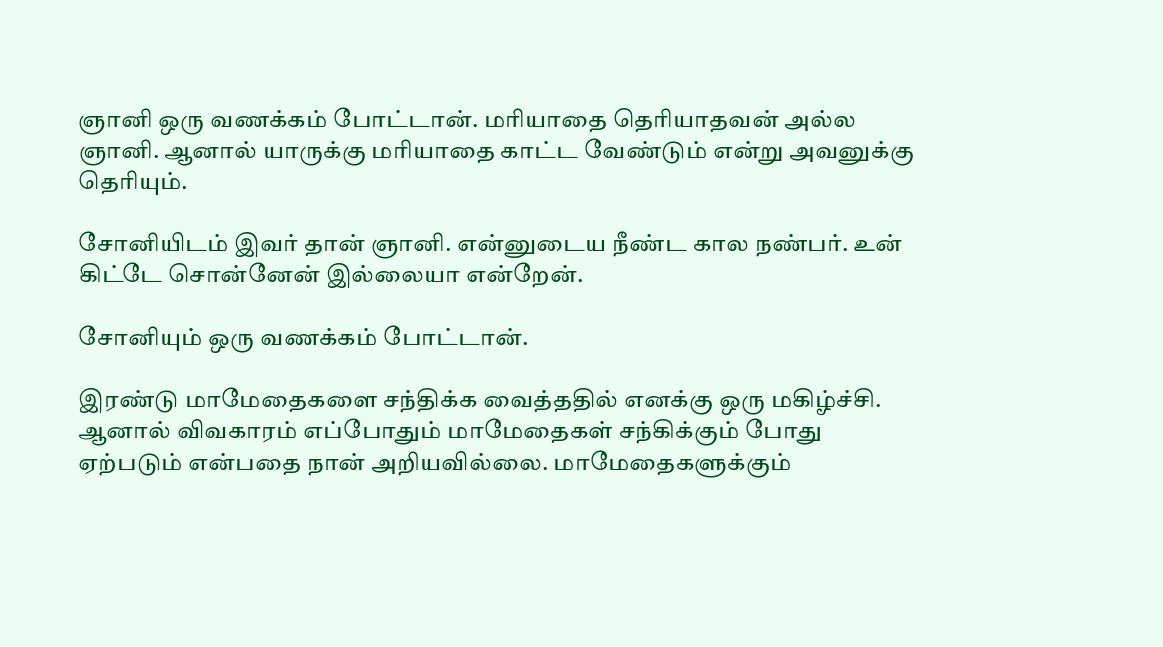ஞானி ஒரு வணக்கம் போட்டான். மரியாதை தெரியாதவன் அல்ல ஞானி. ஆனால் யாருக்கு மரியாதை காட்ட வேண்டும் என்று அவனுக்கு தெரியும்.

சோனியிடம் இவர் தான் ஞானி. என்னுடைய நீண்ட கால நண்பர். உன் கிட்டே சொன்னேன் இல்லையா என்றேன்.

சோனியும் ஒரு வணக்கம் போட்டான்.

இரண்டு மாமேதைகளை சந்திக்க வைத்ததில் எனக்கு ஒரு மகிழ்ச்சி. ஆனால் விவகாரம் எப்போதும் மாமேதைகள் சந்கிக்கும் போது ஏற்படும் என்பதை நான் அறியவில்லை. மாமேதைகளுக்கும்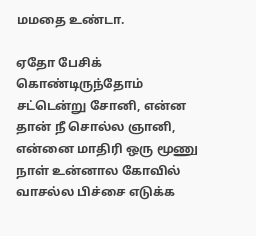மமதை உண்டா.

ஏதோ பேசிக் கொண்டிருந்தோம் சட்டென்று சோனி, என்ன தான் நீ சொல்ல ஞானி, என்னை மாதிரி ஒரு மூணு நாள் உன்னால கோவில் வாசல்ல பிச்சை எடுக்க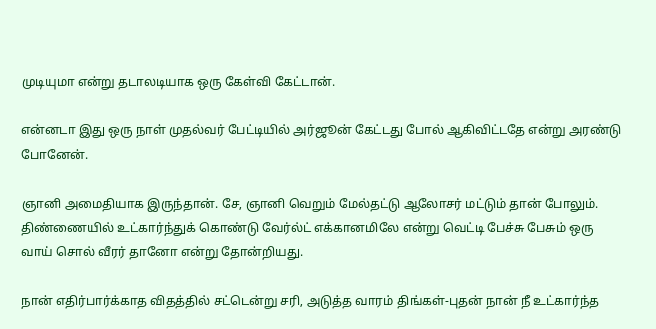முடியுமா என்று தடாலடியாக ஒரு கேள்வி கேட்டான்.

என்னடா இது ஒரு நாள் முதல்வர் பேட்டியில் அர்ஜூன் கேட்டது போல் ஆகிவிட்டதே என்று அரண்டு போனேன்.

ஞானி அமைதியாக இருந்தான். சே, ஞானி வெறும் மேல்தட்டு ஆலோசர் மட்டும் தான் போலும். திண்ணையில் உட்கார்ந்துக் கொண்டு வேர்ல்ட் எக்கானமிலே என்று வெட்டி பேச்சு பேசும் ஒரு வாய் சொல் வீரர் தானோ என்று தோன்றியது.

நான் எதிர்பார்க்காத விதத்தில் சட்டென்று சரி, அடுத்த வாரம் திங்கள்-புதன் நான் நீ உட்கார்ந்த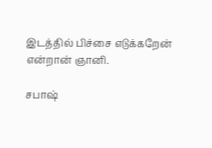இடத்தில் பிச்சை எடுக்கறேன் என்றான் ஞானி.

சபாஷ்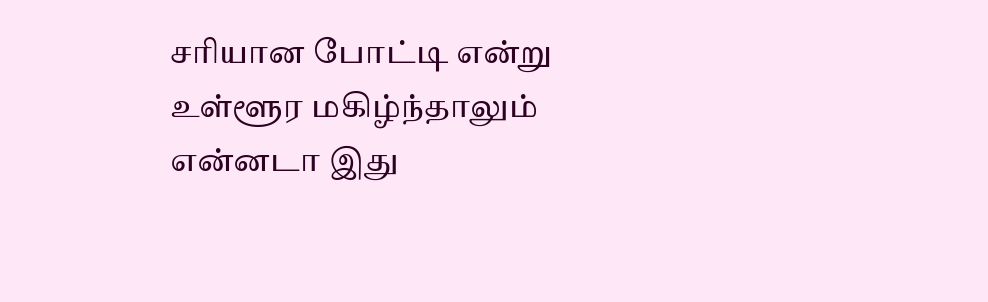சரியான போட்டி என்று உள்ளூர மகிழ்ந்தாலும் என்னடா இது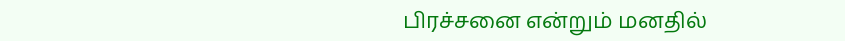பிரச்சனை என்றும் மனதில்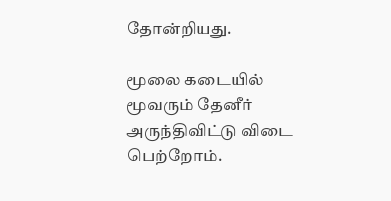தோன்றியது.

மூலை கடையில் மூவரும் தேனீர் அருந்திவிட்டு விடை பெற்றோம்.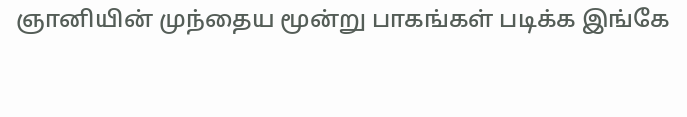ஞானியின் முந்தைய மூன்று பாகங்கள் படிக்க இங்கே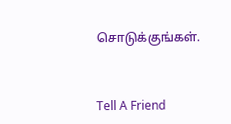சொடுக்குங்கள்.



Tell A Friend